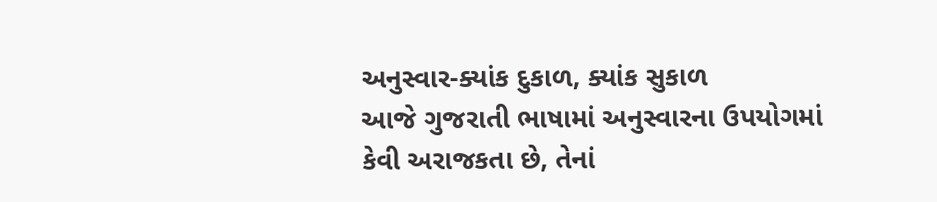અનુસ્વાર-ક્યાંક દુકાળ, ક્યાંક સુકાળ
આજે ગુજરાતી ભાષામાં અનુસ્વારના ઉપયોગમાં કેવી અરાજકતા છે, તેનાં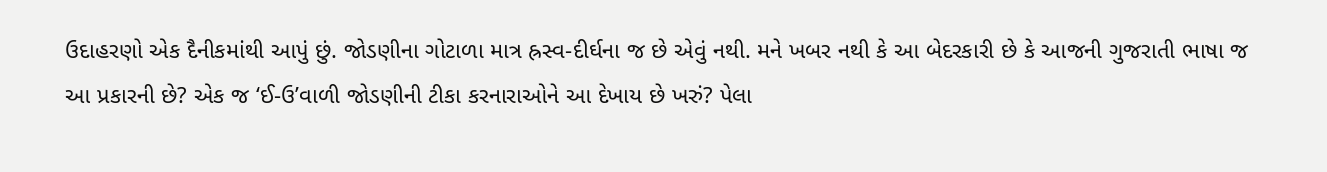ઉદાહરણો એક દૈનીકમાંથી આપું છું. જોડણીના ગોટાળા માત્ર હ્રસ્વ-દીર્ઘના જ છે એવું નથી. મને ખબર નથી કે આ બેદરકારી છે કે આજની ગુજરાતી ભાષા જ આ પ્રકારની છે? એક જ ‘ઈ-ઉ’વાળી જોડણીની ટીકા કરનારાઓને આ દેખાય છે ખરું? પેલા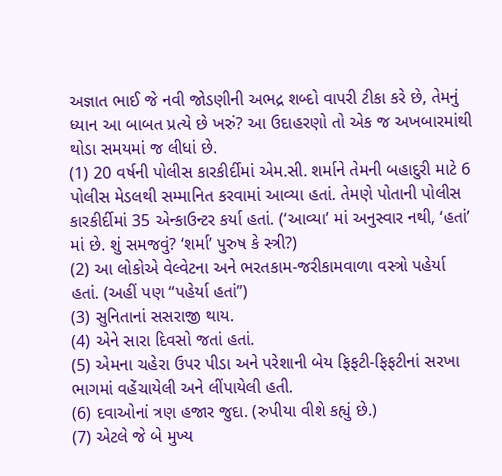અજ્ઞાત ભાઈ જે નવી જોડણીની અભદ્ર શબ્દો વાપરી ટીકા કરે છે, તેમનું ધ્યાન આ બાબત પ્રત્યે છે ખરું? આ ઉદાહરણો તો એક જ અખબારમાંથી થોડા સમયમાં જ લીધાં છે.
(1) 20 વર્ષની પોલીસ કારકીર્દીમાં એમ.સી. શર્માને તેમની બહાદુરી માટે 6 પોલીસ મેડલથી સમ્માનિત કરવામાં આવ્યા હતાં. તેમણે પોતાની પોલીસ કારકીર્દીમાં 35 એન્કાઉન્ટર કર્યા હતાં. (‘આવ્યા’ માં અનુસ્વાર નથી, ‘હતાં’ માં છે. શું સમજવું? ‘શર્મા’ પુરુષ કે સ્ત્રી?)
(2) આ લોકોએ વેલ્વેટના અને ભરતકામ-જરીકામવાળા વસ્ત્રો પહેર્યા હતાં. (અહીં પણ “પહેર્યા હતાં”)
(3) સુનિતાનાં સસરાજી થાય.
(4) એને સારા દિવસો જતાં હતાં.
(5) એમના ચહેરા ઉપર પીડા અને પરેશાની બેય ફિફટી-ફિફટીનાં સરખા ભાગમાં વહેંચાયેલી અને લીંપાયેલી હતી.
(6) દવાઓનાં ત્રણ હજાર જુદા. (રુપીયા વીશે કહ્યું છે.)
(7) એટલે જે બે મુખ્ય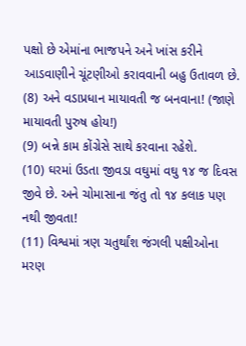પક્ષો છે એમાંના ભાજપને અને ખાંસ કરીને આડવાણીને ચૂંટણીઓ કરાવવાની બહુ ઉતાવળ છે.
(8) અને વડાપ્રધાન માયાવતી જ બનવાના! (જાણે માયાવતી પુરુષ હોય!)
(9) બન્ને કામ કોંગ્રેસે સાથે કરવાના રહેશે.
(10) ઘરમાં ઉડતા જીવડા વઘુમાં વઘુ ૧૪ જ દિવસ જીવે છે. અને ચોમાસાના જંતુ તો ૧૪ કલાક પણ નથી જીવતા!
(11) વિશ્વમાં ત્રણ ચતુર્થાંશ જંગલી પક્ષીઓના મરણ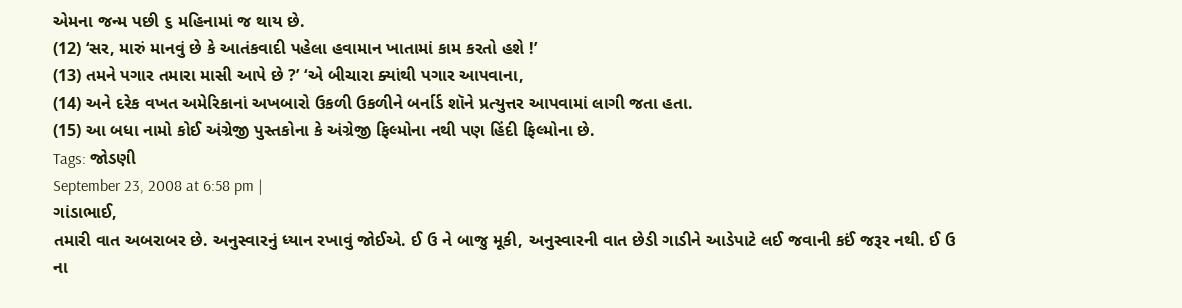એમના જન્મ પછી ૬ મહિનામાં જ થાય છે.
(12) ‘સર, મારું માનવું છે કે આતંકવાદી પહેલા હવામાન ખાતામાં કામ કરતો હશે !’
(13) તમને પગાર તમારા માસી આપે છે ?’ ‘એ બીચારા ક્યાંથી પગાર આપવાના,
(14) અને દરેક વખત અમેરિકાનાં અખબારો ઉકળી ઉકળીને બર્નાર્ડ શૉને પ્રત્યુત્તર આપવામાં લાગી જતા હતા.
(15) આ બધા નામો કોઈ અંગ્રેજી પુસ્તકોના કે અંગ્રેજી ફિલ્મોના નથી પણ હિંદી ફિલ્મોના છે.
Tags: જોડણી
September 23, 2008 at 6:58 pm |
ગાંડાભાઈ,
તમારી વાત અબરાબર છે. અનુસ્વારનું ધ્યાન રખાવું જોઈએ. ઈ ઉ ને બાજુ મૂકી, અનુસ્વારની વાત છેડી ગાડીને આડેપાટે લઈ જવાની કઈં જરૂર નથી. ઈ ઉ ના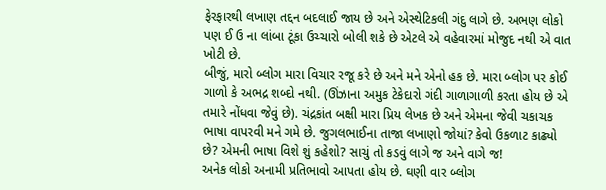ફેરફારથી લખાણ તદ્દન બદલાઈ જાય છે અને એસ્થેટિકલી ગંદુ લાગે છે. અભણ લોકો પણ ઈ ઉ ના લાંબા ટૂંકા ઉચ્ચારો બોલી શકે છે એટલે એ વહેવારમાં મોજુદ નથી એ વાત ખોટી છે.
બીજું, મારો બ્લોગ મારા વિચાર રજૂ કરે છે અને મને એનો હક છે. મારા બ્લોગ પર કોઈ ગાળો કે અભદ્ર શબ્દો નથી. (ઊંઝાના અમુક ટેકેદારો ગંદી ગાળાગાળી કરતા હોય છે એ તમારે નોંધવા જેવું છે). ચંદ્રકાંત બક્ષી મારા પ્રિય લેખક છે અને એમના જેવી ચકાચક ભાષા વાપરવી મને ગમે છે. જુગલભાઈના તાજા લખાણો જોયાં? કેવો ઉકળાટ કાઢ્યો છે? એમની ભાષા વિશે શું કહેશો? સાચું તો કડવું લાગે જ અને વાગે જ!
અનેક લોકો અનામી પ્રતિભાવો આપતા હોય છે. ઘણી વાર બ્લોગ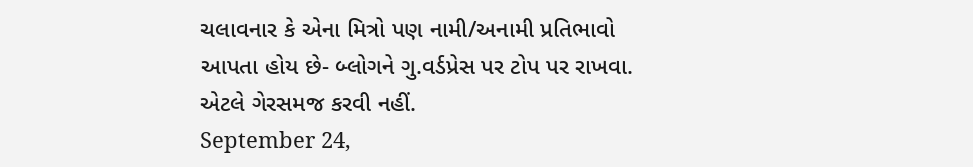ચલાવનાર કે એના મિત્રો પણ નામી/અનામી પ્રતિભાવો આપતા હોય છે- બ્લોગને ગુ.વર્ડપ્રેસ પર ટોપ પર રાખવા. એટલે ગેરસમજ કરવી નહીં.
September 24,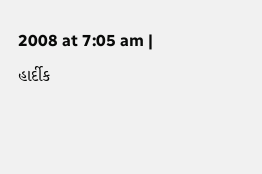2008 at 7:05 am |
હાર્દીક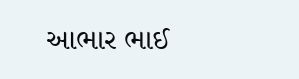આભાર ભાઈ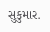સુકુમાર.